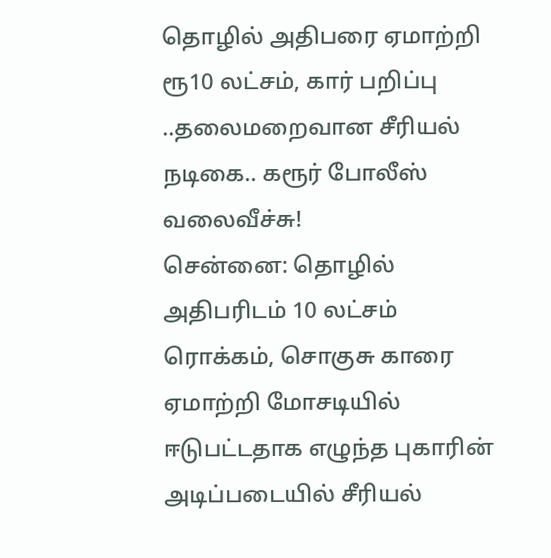தொழில் அதிபரை ஏமாற்றி ரூ10 லட்சம், கார் பறிப்பு ..தலைமறைவான சீரியல் நடிகை.. கரூர் போலீஸ் வலைவீச்சு!
சென்னை: தொழில் அதிபரிடம் 10 லட்சம் ரொக்கம், சொகுசு காரை ஏமாற்றி மோசடியில் ஈடுபட்டதாக எழுந்த புகாரின் அடிப்படையில் சீரியல்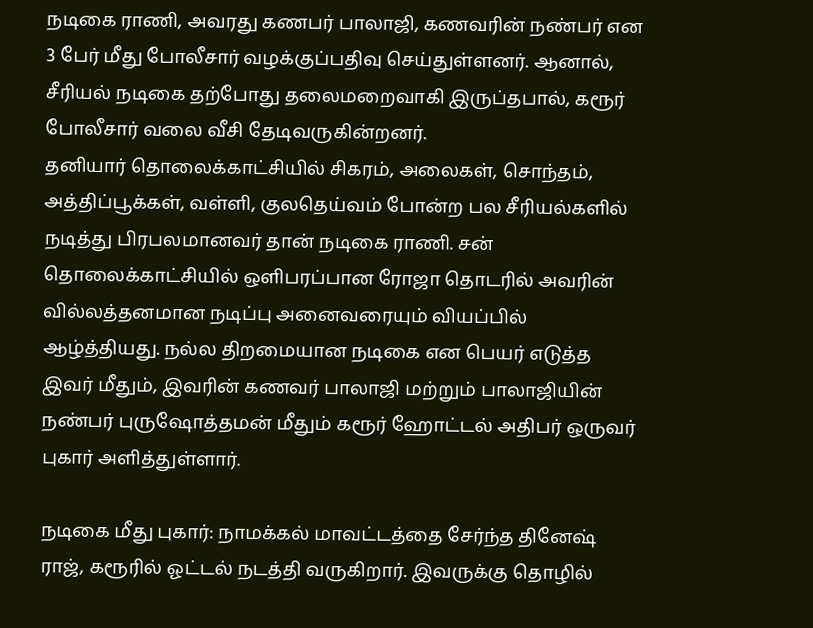நடிகை ராணி, அவரது கணபர் பாலாஜி, கணவரின் நண்பர் என 3 பேர் மீது போலீசார் வழக்குப்பதிவு செய்துள்ளனர். ஆனால், சீரியல் நடிகை தற்போது தலைமறைவாகி இருப்தபால், கரூர் போலீசார் வலை வீசி தேடிவருகின்றனர்.
தனியார் தொலைக்காட்சியில் சிகரம், அலைகள், சொந்தம், அத்திப்பூக்கள், வள்ளி, குலதெய்வம் போன்ற பல சீரியல்களில் நடித்து பிரபலமானவர் தான் நடிகை ராணி. சன் தொலைக்காட்சியில் ஒளிபரப்பான ரோஜா தொடரில் அவரின் வில்லத்தனமான நடிப்பு அனைவரையும் வியப்பில் ஆழ்த்தியது. நல்ல திறமையான நடிகை என பெயர் எடுத்த இவர் மீதும், இவரின் கணவர் பாலாஜி மற்றும் பாலாஜியின் நண்பர் புருஷோத்தமன் மீதும் கரூர் ஹோட்டல் அதிபர் ஒருவர் புகார் அளித்துள்ளார்.

நடிகை மீது புகார்: நாமக்கல் மாவட்டத்தை சேர்ந்த தினேஷ் ராஜ், கரூரில் ஓட்டல் நடத்தி வருகிறார். இவருக்கு தொழில்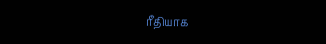ரீதியாக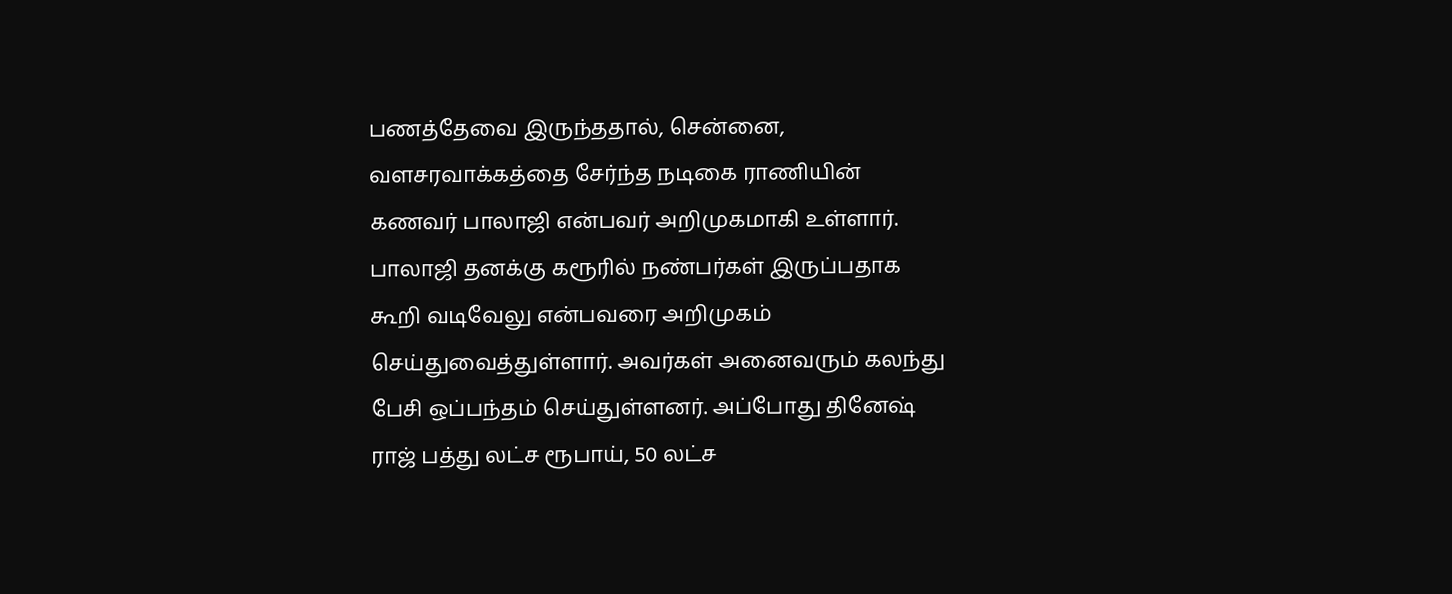பணத்தேவை இருந்ததால், சென்னை, வளசரவாக்கத்தை சேர்ந்த நடிகை ராணியின் கணவர் பாலாஜி என்பவர் அறிமுகமாகி உள்ளார். பாலாஜி தனக்கு கரூரில் நண்பர்கள் இருப்பதாக கூறி வடிவேலு என்பவரை அறிமுகம் செய்துவைத்துள்ளார். அவர்கள் அனைவரும் கலந்து பேசி ஒப்பந்தம் செய்துள்ளனர். அப்போது தினேஷ் ராஜ் பத்து லட்ச ரூபாய், 50 லட்ச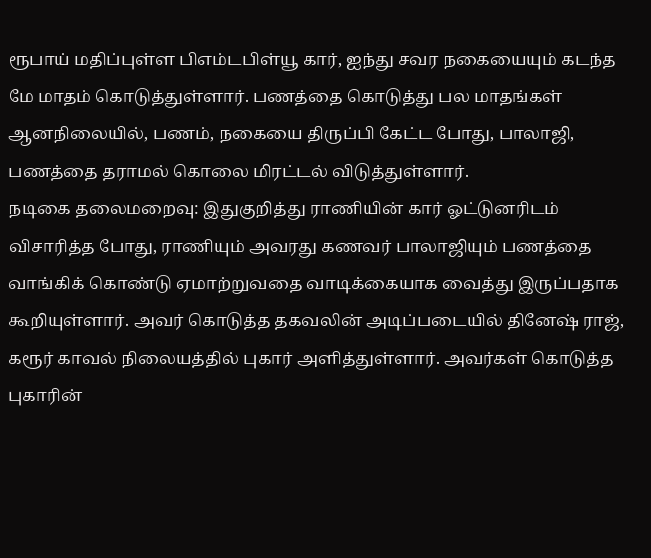ரூபாய் மதிப்புள்ள பிஎம்டபிள்யூ கார், ஐந்து சவர நகையையும் கடந்த மே மாதம் கொடுத்துள்ளார். பணத்தை கொடுத்து பல மாதங்கள் ஆனநிலையில், பணம், நகையை திருப்பி கேட்ட போது, பாலாஜி, பணத்தை தராமல் கொலை மிரட்டல் விடுத்துள்ளார்.
நடிகை தலைமறைவு: இதுகுறித்து ராணியின் கார் ஓட்டுனரிடம் விசாரித்த போது, ராணியும் அவரது கணவர் பாலாஜியும் பணத்தை வாங்கிக் கொண்டு ஏமாற்றுவதை வாடிக்கையாக வைத்து இருப்பதாக கூறியுள்ளார். அவர் கொடுத்த தகவலின் அடிப்படையில் தினேஷ் ராஜ், கரூர் காவல் நிலையத்தில் புகார் அளித்துள்ளார். அவர்கள் கொடுத்த புகாரின்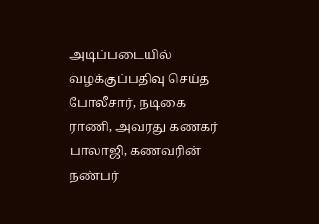அடிப்படையில் வழக்குப்பதிவு செய்த போலீசார், நடிகை ராணி, அவரது கணகர் பாலாஜி, கணவரின் நண்பர்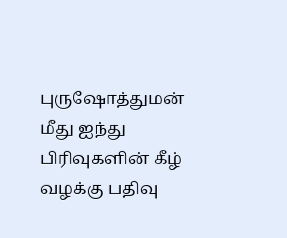புருஷோத்துமன் மீது ஐந்து பிரிவுகளின் கீழ் வழக்கு பதிவு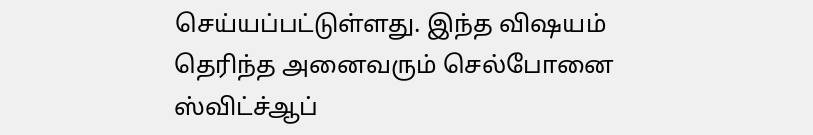செய்யப்பட்டுள்ளது. இந்த விஷயம் தெரிந்த அனைவரும் செல்போனை ஸ்விட்ச்ஆப்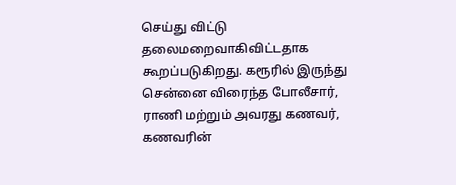செய்து விட்டு தலைமறைவாகிவிட்டதாக கூறப்படுகிறது. கரூரில் இருந்து சென்னை விரைந்த போலீசார், ராணி மற்றும் அவரது கணவர், கணவரின்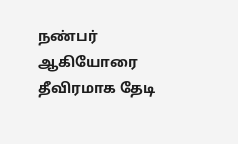நண்பர் ஆகியோரை தீவிரமாக தேடி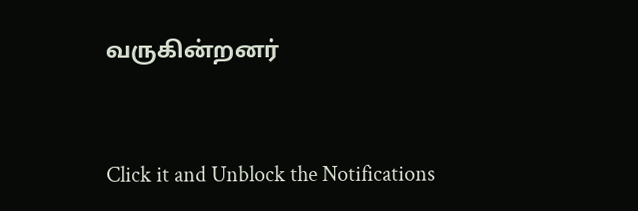வருகின்றனர்


Click it and Unblock the Notifications